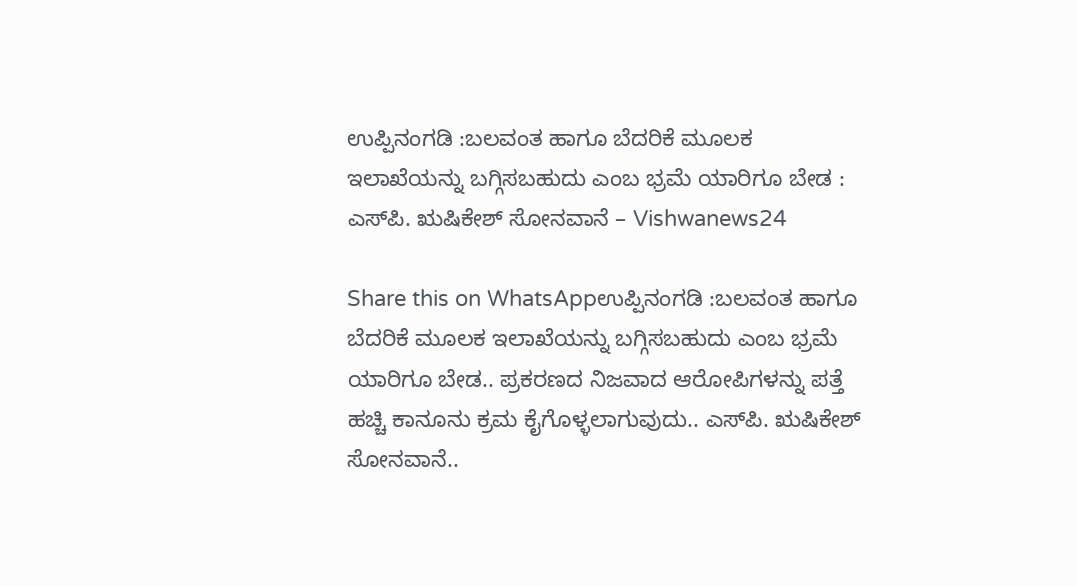ಉಪ್ಪಿನಂಗಡಿ :ಬಲವಂತ ಹಾಗೂ ಬೆದರಿಕೆ ಮೂಲಕ ಇಲಾಖೆಯನ್ನು ಬಗ್ಗಿಸಬಹುದು ಎಂಬ ಭ್ರಮೆ ಯಾರಿಗೂ ಬೇಡ : ಎಸ್‌ಪಿ. ಋಷಿಕೇಶ್ ಸೋನವಾನೆ – Vishwanews24

Share this on WhatsAppಉಪ್ಪಿನಂಗಡಿ :ಬಲವಂತ ಹಾಗೂ ಬೆದರಿಕೆ ಮೂಲಕ ಇಲಾಖೆಯನ್ನು ಬಗ್ಗಿಸಬಹುದು ಎಂಬ ಭ್ರಮೆ ಯಾರಿಗೂ ಬೇಡ.. ಪ್ರಕರಣದ ನಿಜವಾದ ಆರೋಪಿಗಳನ್ನು ಪತ್ತೆ ಹಚ್ಚಿ ಕಾನೂನು ಕ್ರಮ ಕೈಗೊಳ್ಳಲಾಗುವುದು.. ಎಸ್‌ಪಿ. ಋಷಿಕೇಶ್ ಸೋನವಾನೆ..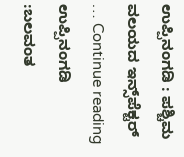ಉಪ್ಪಿನಂಗಡಿ : ಪಶ್ಚಿಮ ವಲಯದ ಇನ್ಸ್‌ಪೆಕ್ಟರ್ … Continue reading ಉಪ್ಪಿನಂಗಡಿ :ಬಲವಂತ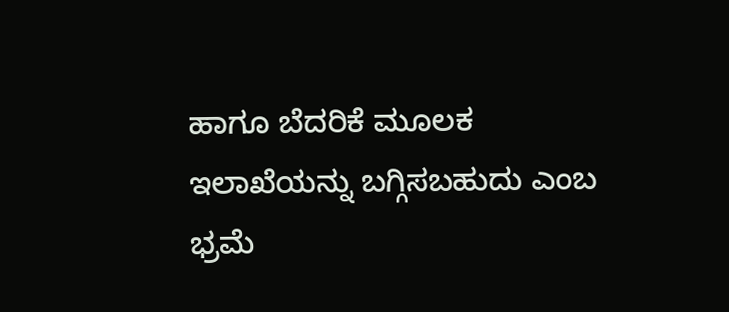ಹಾಗೂ ಬೆದರಿಕೆ ಮೂಲಕ ಇಲಾಖೆಯನ್ನು ಬಗ್ಗಿಸಬಹುದು ಎಂಬ ಭ್ರಮೆ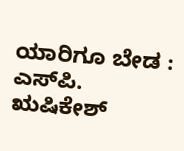ಯಾರಿಗೂ ಬೇಡ : ಎಸ್‌ಪಿ. ಋಷಿಕೇಶ್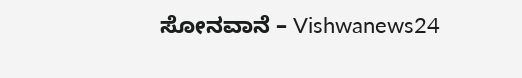ಸೋನವಾನೆ – Vishwanews24